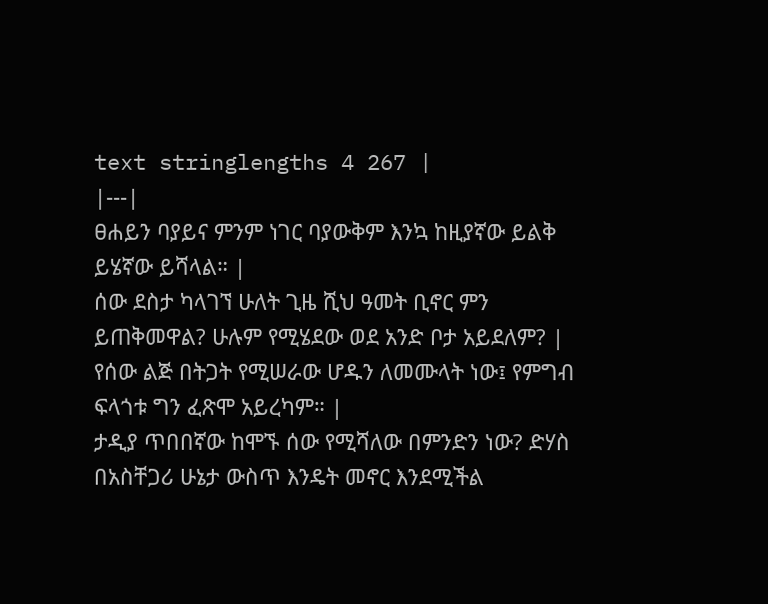text stringlengths 4 267 |
|---|
ፀሐይን ባያይና ምንም ነገር ባያውቅም እንኳ ከዚያኛው ይልቅ ይሄኛው ይሻላል። |
ሰው ደስታ ካላገኘ ሁለት ጊዜ ሺህ ዓመት ቢኖር ምን ይጠቅመዋል? ሁሉም የሚሄደው ወደ አንድ ቦታ አይደለም? |
የሰው ልጅ በትጋት የሚሠራው ሆዱን ለመሙላት ነው፤ የምግብ ፍላጎቱ ግን ፈጽሞ አይረካም። |
ታዲያ ጥበበኛው ከሞኙ ሰው የሚሻለው በምንድን ነው? ድሃስ በአስቸጋሪ ሁኔታ ውስጥ እንዴት መኖር እንደሚችል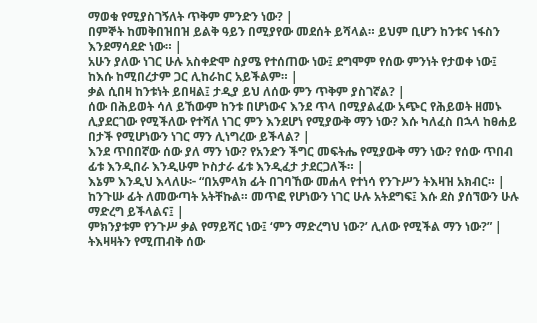ማወቁ የሚያስገኝለት ጥቅም ምንድን ነው? |
በምኞት ከመቅበዝበዝ ይልቅ ዓይን በሚያየው መደሰት ይሻላል። ይህም ቢሆን ከንቱና ነፋስን እንደማሳደድ ነው። |
አሁን ያለው ነገር ሁሉ አስቀድሞ ስያሜ የተሰጠው ነው፤ ደግሞም የሰው ምንነት የታወቀ ነው፤ ከእሱ ከሚበረታም ጋር ሊከራከር አይችልም። |
ቃል ሲበዛ ከንቱነት ይበዛል፤ ታዲያ ይህ ለሰው ምን ጥቅም ያስገኛል? |
ሰው በሕይወት ሳለ ይኸውም ከንቱ በሆነውና እንደ ጥላ በሚያልፈው አጭር የሕይወት ዘመኑ ሊያደርገው የሚችለው የተሻለ ነገር ምን እንደሆነ የሚያውቅ ማን ነው? እሱ ካለፈስ በኋላ ከፀሐይ በታች የሚሆነውን ነገር ማን ሊነግረው ይችላል? |
እንደ ጥበበኛው ሰው ያለ ማን ነው? የአንድን ችግር መፍትሔ የሚያውቅ ማን ነው? የሰው ጥበብ ፊቱ እንዲበራ እንዲሁም ኮስታራ ፊቱ እንዲፈታ ታደርጋለች። |
እኔም እንዲህ እላለሁ፦ “በአምላክ ፊት በገባኸው መሐላ የተነሳ የንጉሥን ትእዛዝ አክብር። |
ከንጉሡ ፊት ለመውጣት አትቸኩል። መጥፎ የሆነውን ነገር ሁሉ አትደግፍ፤ እሱ ደስ ያሰኘውን ሁሉ ማድረግ ይችላልና፤ |
ምክንያቱም የንጉሥ ቃል የማይሻር ነው፤ ‘ምን ማድረግህ ነው?’ ሊለው የሚችል ማን ነው?” |
ትእዛዛትን የሚጠብቅ ሰው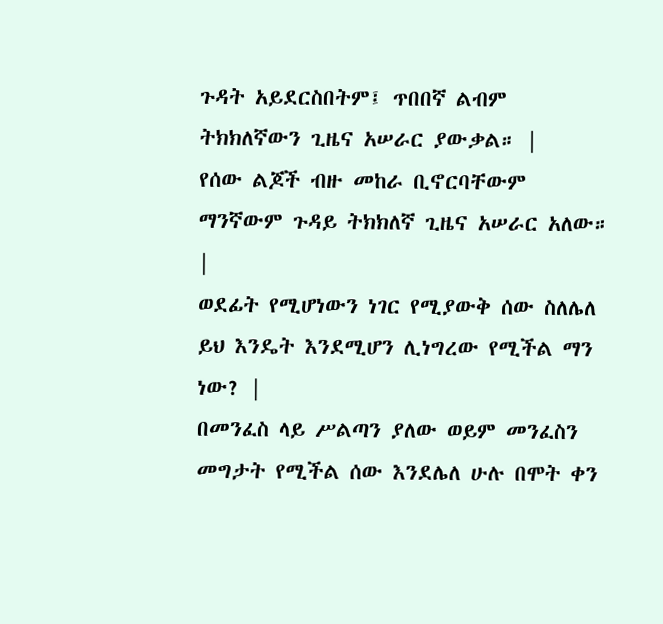ጉዳት አይደርስበትም፤ ጥበበኛ ልብም ትክክለኛውን ጊዜና አሠራር ያውቃል። |
የሰው ልጆች ብዙ መከራ ቢኖርባቸውም ማንኛውም ጉዳይ ትክክለኛ ጊዜና አሠራር አለው። |
ወደፊት የሚሆነውን ነገር የሚያውቅ ሰው ስለሌለ ይህ እንዴት እንደሚሆን ሊነግረው የሚችል ማን ነው? |
በመንፈስ ላይ ሥልጣን ያለው ወይም መንፈስን መግታት የሚችል ሰው እንደሌለ ሁሉ በሞት ቀን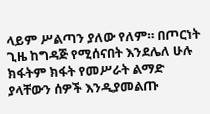ላይም ሥልጣን ያለው የለም። በጦርነት ጊዜ ከግዳጅ የሚሰናበት እንደሌለ ሁሉ ክፋትም ክፋት የመሥራት ልማድ ያላቸውን ሰዎች እንዲያመልጡ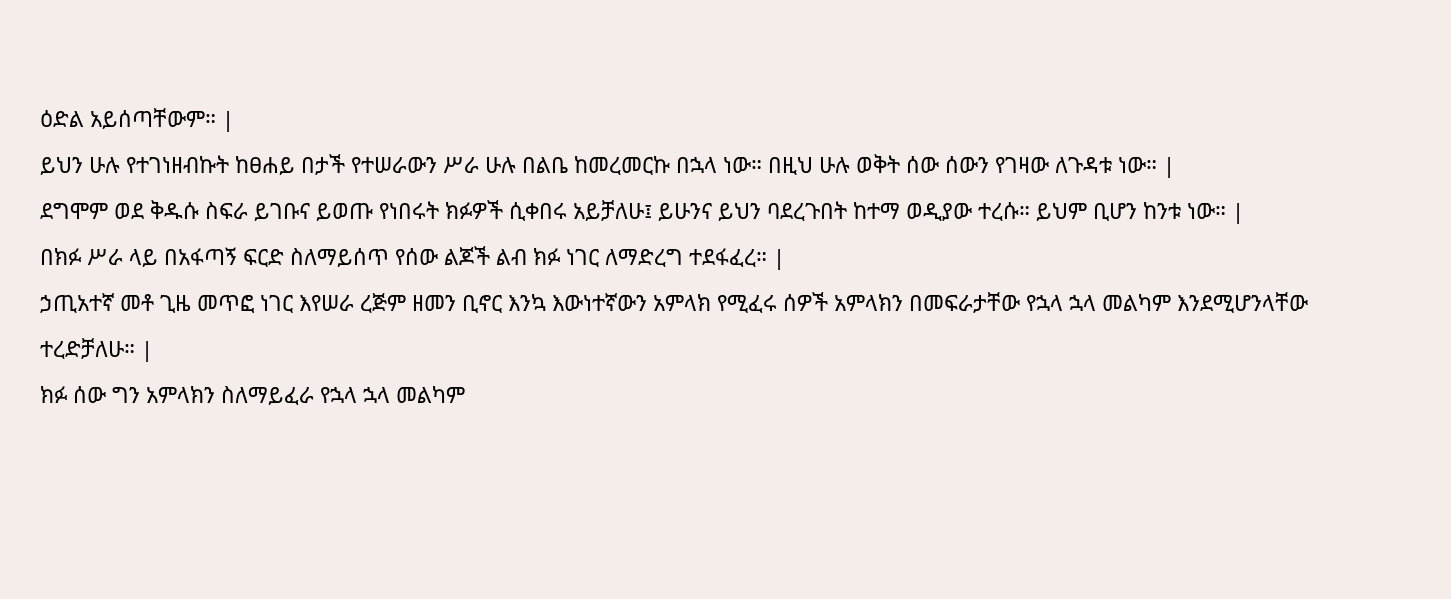ዕድል አይሰጣቸውም። |
ይህን ሁሉ የተገነዘብኩት ከፀሐይ በታች የተሠራውን ሥራ ሁሉ በልቤ ከመረመርኩ በኋላ ነው። በዚህ ሁሉ ወቅት ሰው ሰውን የገዛው ለጉዳቱ ነው። |
ደግሞም ወደ ቅዱሱ ስፍራ ይገቡና ይወጡ የነበሩት ክፉዎች ሲቀበሩ አይቻለሁ፤ ይሁንና ይህን ባደረጉበት ከተማ ወዲያው ተረሱ። ይህም ቢሆን ከንቱ ነው። |
በክፉ ሥራ ላይ በአፋጣኝ ፍርድ ስለማይሰጥ የሰው ልጆች ልብ ክፉ ነገር ለማድረግ ተደፋፈረ። |
ኃጢአተኛ መቶ ጊዜ መጥፎ ነገር እየሠራ ረጅም ዘመን ቢኖር እንኳ እውነተኛውን አምላክ የሚፈሩ ሰዎች አምላክን በመፍራታቸው የኋላ ኋላ መልካም እንደሚሆንላቸው ተረድቻለሁ። |
ክፉ ሰው ግን አምላክን ስለማይፈራ የኋላ ኋላ መልካም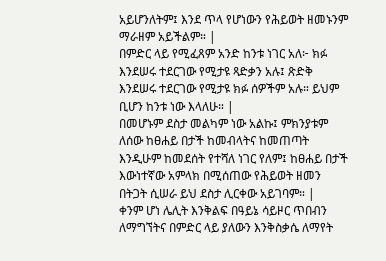አይሆንለትም፤ እንደ ጥላ የሆነውን የሕይወት ዘመኑንም ማራዘም አይችልም። |
በምድር ላይ የሚፈጸም አንድ ከንቱ ነገር አለ፦ ክፉ እንደሠሩ ተደርገው የሚታዩ ጻድቃን አሉ፤ ጽድቅ እንደሠሩ ተደርገው የሚታዩ ክፉ ሰዎችም አሉ። ይህም ቢሆን ከንቱ ነው እላለሁ። |
በመሆኑም ደስታ መልካም ነው አልኩ፤ ምክንያቱም ለሰው ከፀሐይ በታች ከመብላትና ከመጠጣት እንዲሁም ከመደሰት የተሻለ ነገር የለም፤ ከፀሐይ በታች እውነተኛው አምላክ በሚሰጠው የሕይወት ዘመን በትጋት ሲሠራ ይህ ደስታ ሊርቀው አይገባም። |
ቀንም ሆነ ሌሊት እንቅልፍ በዓይኔ ሳይዞር ጥበብን ለማግኘትና በምድር ላይ ያለውን እንቅስቃሴ ለማየት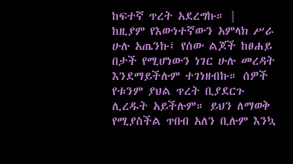ከፍተኛ ጥረት አደረግኩ። |
ከዚያም የእውነተኛውን አምላክ ሥራ ሁሉ አጤንኩ፤ የሰው ልጆች ከፀሐይ በታች የሚሆነውን ነገር ሁሉ መረዳት እንደማይችሉም ተገነዘብኩ። ሰዎች የቱንም ያህል ጥረት ቢያደርጉ ሊረዱት አይችሉም። ይህን ለማወቅ የሚያስችል ጥበብ አለን ቢሉም እንኳ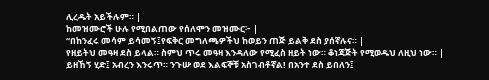ሊረዱት አይችሉም። |
ከመዝሙሮች ሁሉ የሚበልጠው የሰለሞን መዝሙር፦ |
“በከንፈሩ መሳም ይሳመኝ፤የፍቅር መግለጫዎችህ ከወይን ጠጅ ይልቅ ደስ ያሰኛሉና። |
የዘይትህ መዓዛ ደስ ይላል። ስምህ ጥሩ መዓዛ እንዳለው የሚፈስ ዘይት ነው። ቆነጃጅት የሚወዱህ ለዚህ ነው። |
ይዘኸኝ ሂድ፤ አብረን እንሩጥ። ንጉሡ ወደ እልፍኞቹ አስገብቶኛል! በአንተ ደስ ይበለን፤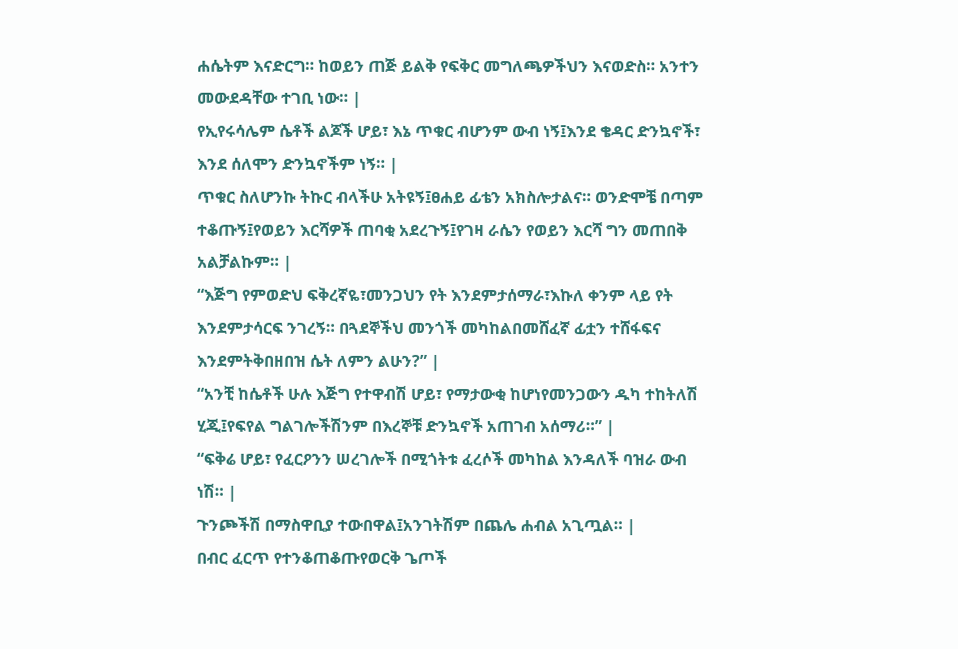ሐሴትም እናድርግ። ከወይን ጠጅ ይልቅ የፍቅር መግለጫዎችህን እናወድስ። አንተን መውደዳቸው ተገቢ ነው። |
የኢየሩሳሌም ሴቶች ልጆች ሆይ፣ እኔ ጥቁር ብሆንም ውብ ነኝ፤እንደ ቄዳር ድንኳኖች፣ እንደ ሰለሞን ድንኳኖችም ነኝ። |
ጥቁር ስለሆንኩ ትኩር ብላችሁ አትዩኝ፤ፀሐይ ፊቴን አክስሎታልና። ወንድሞቼ በጣም ተቆጡኝ፤የወይን እርሻዎች ጠባቂ አደረጉኝ፤የገዛ ራሴን የወይን እርሻ ግን መጠበቅ አልቻልኩም። |
“እጅግ የምወድህ ፍቅረኛዬ፣መንጋህን የት እንደምታሰማራ፣እኩለ ቀንም ላይ የት እንደምታሳርፍ ንገረኝ። በጓደኞችህ መንጎች መካከልበመሸፈኛ ፊቷን ተሸፋፍና እንደምትቅበዘበዝ ሴት ለምን ልሁን?” |
“አንቺ ከሴቶች ሁሉ እጅግ የተዋብሽ ሆይ፣ የማታውቂ ከሆነየመንጋውን ዱካ ተከትለሽ ሂጂ፤የፍየል ግልገሎችሽንም በእረኞቹ ድንኳኖች አጠገብ አሰማሪ።” |
“ፍቅሬ ሆይ፣ የፈርዖንን ሠረገሎች በሚጎትቱ ፈረሶች መካከል እንዳለች ባዝራ ውብ ነሽ። |
ጉንጮችሽ በማስዋቢያ ተውበዋል፤አንገትሽም በጨሌ ሐብል አጊጧል። |
በብር ፈርጥ የተንቆጠቆጡየወርቅ ጌጦች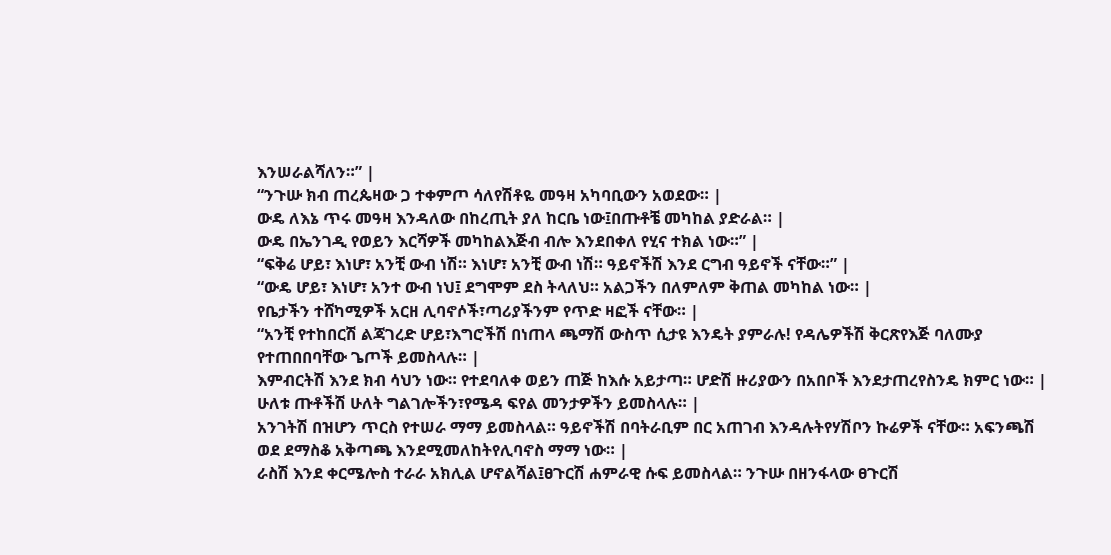እንሠራልሻለን።” |
“ንጉሡ ክብ ጠረጴዛው ጋ ተቀምጦ ሳለየሽቶዬ መዓዛ አካባቢውን አወደው። |
ውዴ ለእኔ ጥሩ መዓዛ እንዳለው በከረጢት ያለ ከርቤ ነው፤በጡቶቼ መካከል ያድራል። |
ውዴ በኤንገዲ የወይን እርሻዎች መካከልእጅብ ብሎ እንደበቀለ የሂና ተክል ነው።” |
“ፍቅሬ ሆይ፣ እነሆ፣ አንቺ ውብ ነሽ። እነሆ፣ አንቺ ውብ ነሽ። ዓይኖችሽ እንደ ርግብ ዓይኖች ናቸው።” |
“ውዴ ሆይ፣ እነሆ፣ አንተ ውብ ነህ፤ ደግሞም ደስ ትላለህ። አልጋችን በለምለም ቅጠል መካከል ነው። |
የቤታችን ተሸካሚዎች አርዘ ሊባኖሶች፣ጣሪያችንም የጥድ ዛፎች ናቸው። |
“አንቺ የተከበርሽ ልጃገረድ ሆይ፣እግሮችሽ በነጠላ ጫማሽ ውስጥ ሲታዩ እንዴት ያምራሉ! የዳሌዎችሽ ቅርጽየእጅ ባለሙያ የተጠበበባቸው ጌጦች ይመስላሉ። |
እምብርትሽ እንደ ክብ ሳህን ነው። የተደባለቀ ወይን ጠጅ ከእሱ አይታጣ። ሆድሽ ዙሪያውን በአበቦች እንደታጠረየስንዴ ክምር ነው። |
ሁለቱ ጡቶችሽ ሁለት ግልገሎችን፣የሜዳ ፍየል መንታዎችን ይመስላሉ። |
አንገትሽ በዝሆን ጥርስ የተሠራ ማማ ይመስላል። ዓይኖችሽ በባትራቢም በር አጠገብ እንዳሉትየሃሽቦን ኩሬዎች ናቸው። አፍንጫሽ ወደ ደማስቆ አቅጣጫ እንደሚመለከትየሊባኖስ ማማ ነው። |
ራስሽ እንደ ቀርሜሎስ ተራራ አክሊል ሆኖልሻል፤ፀጉርሽ ሐምራዊ ሱፍ ይመስላል። ንጉሡ በዘንፋላው ፀጉርሽ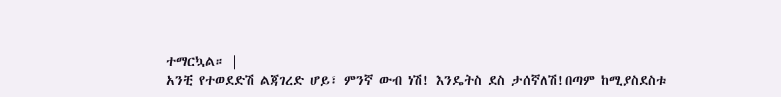ተማርኳል። |
አንቺ የተወደድሽ ልጃገረድ ሆይ፣ ምንኛ ውብ ነሽ! እንዴትስ ደስ ታሰኛለሽ!በጣም ከሚያስደስቱ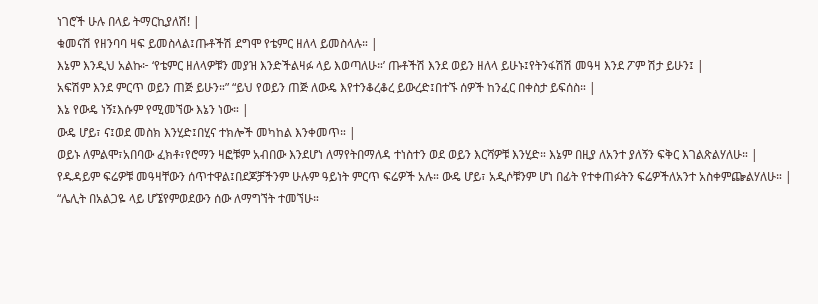ነገሮች ሁሉ በላይ ትማርኪያለሽ! |
ቁመናሽ የዘንባባ ዛፍ ይመስላል፤ጡቶችሽ ደግሞ የቴምር ዘለላ ይመስላሉ። |
እኔም እንዲህ አልኩ፦ ‘የቴምር ዘለላዎቹን መያዝ እንድችልዛፉ ላይ እወጣለሁ።’ ጡቶችሽ እንደ ወይን ዘለላ ይሁኑ፤የትንፋሽሽ መዓዛ እንደ ፖም ሽታ ይሁን፤ |
አፍሽም እንደ ምርጥ ወይን ጠጅ ይሁን።” “ይህ የወይን ጠጅ ለውዴ እየተንቆረቆረ ይውረድ፤በተኙ ሰዎች ከንፈር በቀስታ ይፍሰስ። |
እኔ የውዴ ነኝ፤እሱም የሚመኘው እኔን ነው። |
ውዴ ሆይ፣ ና፤ወደ መስክ እንሂድ፤በሂና ተክሎች መካከል እንቀመጥ። |
ወይኑ ለምልሞ፣አበባው ፈክቶ፣የሮማን ዛፎቹም አብበው እንደሆነ ለማየትበማለዳ ተነስተን ወደ ወይን እርሻዎቹ እንሂድ። እኔም በዚያ ለአንተ ያለኝን ፍቅር እገልጽልሃለሁ። |
የዱዳይም ፍሬዎቹ መዓዛቸውን ሰጥተዋል፤በደጆቻችንም ሁሉም ዓይነት ምርጥ ፍሬዎች አሉ። ውዴ ሆይ፣ አዲሶቹንም ሆነ በፊት የተቀጠፉትን ፍሬዎችለአንተ አስቀምጬልሃለሁ። |
“ሌሊት በአልጋዬ ላይ ሆኜየምወደውን ሰው ለማግኘት ተመኘሁ።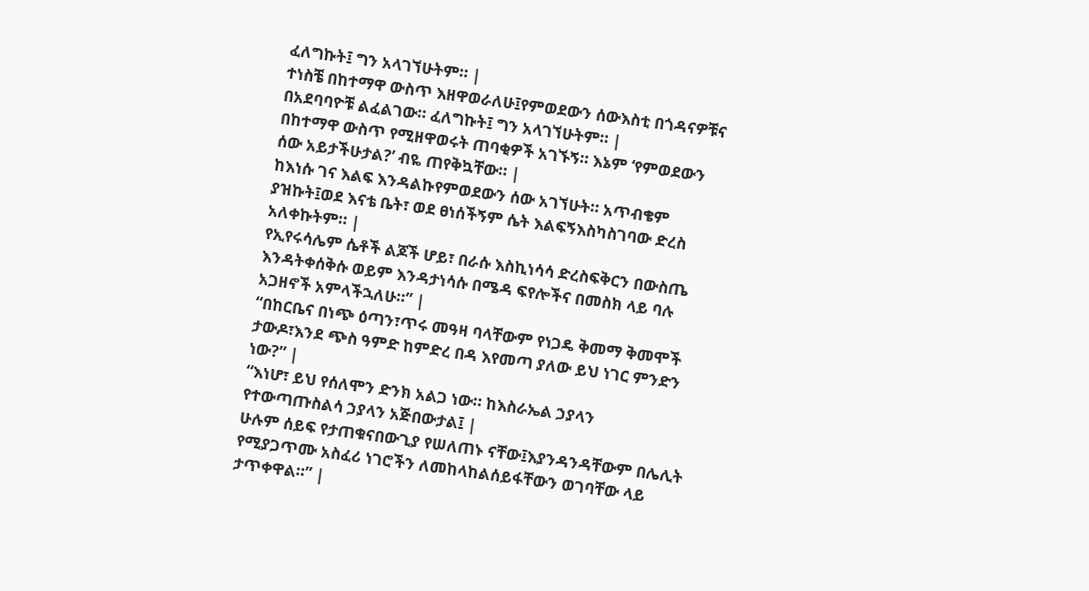ፈለግኩት፤ ግን አላገኘሁትም። |
ተነስቼ በከተማዋ ውስጥ እዘዋወራለሁ፤የምወደውን ሰውእስቲ በጎዳናዎቹና በአደባባዮቹ ልፈልገው። ፈለግኩት፤ ግን አላገኘሁትም። |
በከተማዋ ውስጥ የሚዘዋወሩት ጠባቂዎች አገኙኝ። እኔም ‘የምወደውን ሰው አይታችሁታል?’ ብዬ ጠየቅኳቸው። |
ከእነሱ ገና እልፍ እንዳልኩየምወደውን ሰው አገኘሁት። አጥብቄም ያዝኩት፤ወደ እናቴ ቤት፣ ወደ ፀነሰችኝም ሴት እልፍኝእስካስገባው ድረስ አለቀኩትም። |
የኢየሩሳሌም ሴቶች ልጆች ሆይ፣ በራሱ እስኪነሳሳ ድረስፍቅርን በውስጤ እንዳትቀሰቅሱ ወይም እንዳታነሳሱ በሜዳ ፍየሎችና በመስክ ላይ ባሉ አጋዘኖች አምላችኋለሁ።” |
“በከርቤና በነጭ ዕጣን፣ጥሩ መዓዛ ባላቸውም የነጋዴ ቅመማ ቅመሞች ታውዶ፣እንደ ጭስ ዓምድ ከምድረ በዳ እየመጣ ያለው ይህ ነገር ምንድን ነው?” |
“እነሆ፣ ይህ የሰለሞን ድንክ አልጋ ነው። ከእስራኤል ኃያላን የተውጣጡስልሳ ኃያላን አጅበውታል፤ |
ሁሉም ሰይፍ የታጠቁናበውጊያ የሠለጠኑ ናቸው፤እያንዳንዳቸውም በሌሊት የሚያጋጥሙ አስፈሪ ነገሮችን ለመከላከልሰይፋቸውን ወገባቸው ላይ ታጥቀዋል።” |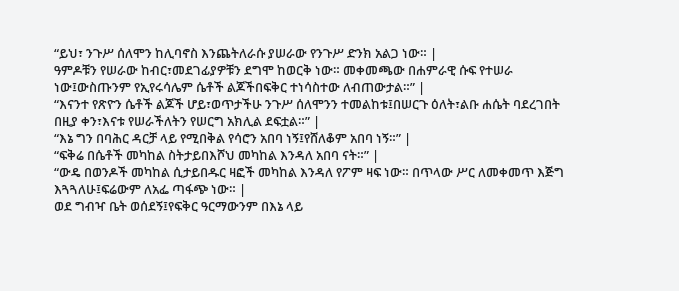“ይህ፣ ንጉሥ ሰለሞን ከሊባኖስ እንጨትለራሱ ያሠራው የንጉሥ ድንክ አልጋ ነው። |
ዓምዶቹን የሠራው ከብር፣መደገፊያዎቹን ደግሞ ከወርቅ ነው። መቀመጫው በሐምራዊ ሱፍ የተሠራ ነው፤ውስጡንም የኢየሩሳሌም ሴቶች ልጆችበፍቅር ተነሳስተው ለብጠውታል።” |
“እናንተ የጽዮን ሴቶች ልጆች ሆይ፣ወጥታችሁ ንጉሥ ሰለሞንን ተመልከቱ፤በሠርጉ ዕለት፣ልቡ ሐሴት ባደረገበት በዚያ ቀን፣እናቱ የሠራችለትን የሠርግ አክሊል ደፍቷል።” |
“እኔ ግን በባሕር ዳርቻ ላይ የሚበቅል የሳሮን አበባ ነኝ፤የሸለቆም አበባ ነኝ።” |
“ፍቅሬ በሴቶች መካከል ስትታይበእሾህ መካከል እንዳለ አበባ ናት።” |
“ውዴ በወንዶች መካከል ሲታይበዱር ዛፎች መካከል እንዳለ የፖም ዛፍ ነው። በጥላው ሥር ለመቀመጥ እጅግ እጓጓለሁ፤ፍሬውም ለአፌ ጣፋጭ ነው። |
ወደ ግብዣ ቤት ወሰደኝ፤የፍቅር ዓርማውንም በእኔ ላይ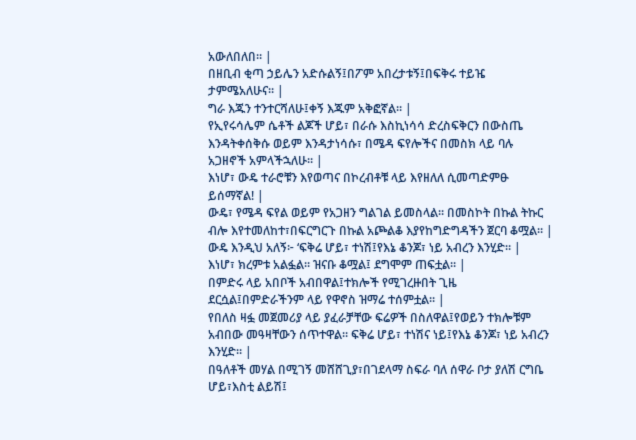አውለበለበ። |
በዘቢብ ቂጣ ኃይሌን አድሱልኝ፤በፖም አበረታቱኝ፤በፍቅሩ ተይዤ ታምሜአለሁና። |
ግራ እጁን ተንተርሻለሁ፤ቀኝ እጁም አቅፎኛል። |
የኢየሩሳሌም ሴቶች ልጆች ሆይ፣ በራሱ እስኪነሳሳ ድረስፍቅርን በውስጤ እንዳትቀሰቅሱ ወይም እንዳታነሳሱ፣ በሜዳ ፍየሎችና በመስክ ላይ ባሉ አጋዘኖች አምላችኋለሁ። |
እነሆ፣ ውዴ ተራሮቹን እየወጣና በኮረብቶቹ ላይ እየዘለለ ሲመጣድምፁ ይሰማኛል! |
ውዴ፣ የሜዳ ፍየል ወይም የአጋዘን ግልገል ይመስላል። በመስኮት በኩል ትኩር ብሎ እየተመለከተ፣በፍርግርጉ በኩል አጮልቆ እያየከግድግዳችን ጀርባ ቆሟል። |
ውዴ እንዲህ አለኝ፦ ‘ፍቅሬ ሆይ፣ ተነሽ፤የእኔ ቆንጆ፣ ነይ አብረን እንሂድ። |
እነሆ፣ ክረምቱ አልፏል። ዝናቡ ቆሟል፤ ደግሞም ጠፍቷል። |
በምድሩ ላይ አበቦች አብበዋል፤ተክሎች የሚገረዙበት ጊዜ ደርሷል፤በምድራችንም ላይ የዋኖስ ዝማሬ ተሰምቷል። |
የበለስ ዛፏ መጀመሪያ ላይ ያፈራቻቸው ፍሬዎች በስለዋል፤የወይን ተክሎቹም አብበው መዓዛቸውን ሰጥተዋል። ፍቅሬ ሆይ፣ ተነሽና ነይ፤የእኔ ቆንጆ፣ ነይ አብረን እንሂድ። |
በዓለቶች መሃል በሚገኝ መሸሸጊያ፣በገደላማ ስፍራ ባለ ሰዋራ ቦታ ያለሽ ርግቤ ሆይ፣እስቲ ልይሽ፤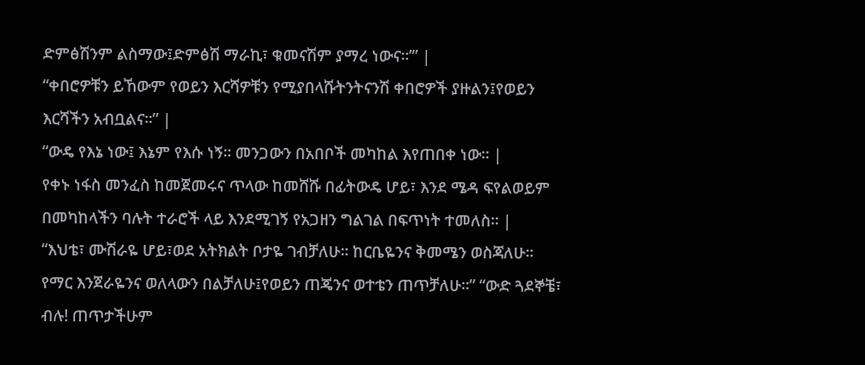ድምፅሽንም ልስማው፤ድምፅሽ ማራኪ፣ ቁመናሽም ያማረ ነውና።’” |
“ቀበሮዎቹን ይኸውም የወይን እርሻዎቹን የሚያበላሹትንትናንሽ ቀበሮዎች ያዙልን፤የወይን እርሻችን አብቧልና።” |
“ውዴ የእኔ ነው፤ እኔም የእሱ ነኝ። መንጋውን በአበቦች መካከል እየጠበቀ ነው። |
የቀኑ ነፋስ መንፈስ ከመጀመሩና ጥላው ከመሸሹ በፊትውዴ ሆይ፣ እንደ ሜዳ ፍየልወይም በመካከላችን ባሉት ተራሮች ላይ እንደሚገኝ የአጋዘን ግልገል በፍጥነት ተመለስ። |
“እህቴ፣ ሙሽራዬ ሆይ፣ወደ አትክልት ቦታዬ ገብቻለሁ። ከርቤዬንና ቅመሜን ወስጃለሁ። የማር እንጀራዬንና ወለላውን በልቻለሁ፤የወይን ጠጄንና ወተቴን ጠጥቻለሁ።” “ውድ ጓደኞቼ፣ ብሉ! ጠጥታችሁም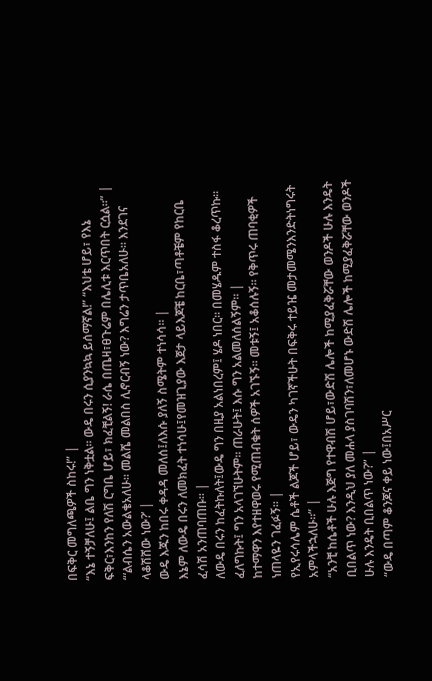በፍቅር መግለጫዎች ስከሩ!” |
“እኔ ተኝቻለሁ፤ ልቤ ግን ነቅቷል። ውዴ በሩን ሲያንኳኳ ይሰማኛል!” “እህቴ ሆይ፣ የእኔ ፍቅር፣እንከን የለሽ ርግቤ ሆይ፣ ክፈቺልኝ! ራሴ በጤዛ፣ፀጉሬም በሌሊቱ እርጥበት ርሷል።” |
“‘ልብሴን አውልቄአለሁ። መልሼ መልበስ ሊኖርብኝ ነው? እግሬን ታጥቤአለሁ። እንደገና ላቆሽሸው ነው?’ |
ውዴ እጁን ከበሩ ቀዳዳ መለሰ፤ለእሱ ያለኝ ስሜትም ተነሳሳ። |
እኔም ለውዴ በሩን ለመክፈት ተነሳሁ፤የመዝጊያው እጀታ ላይእጆቼ ከርቤ፣ጣቶቼም የከርቤ ፈሳሽ አንጠባጠቡ። |
ለውዴ በሩን ከፈትኩለት፤ውዴ ግን በዚያ አልነበረም፤ ሄዶ ነበር። በመሄዱም ተስፋ ቆረጥኩ። ፈለግኩት፤ ግን አላገኘሁትም። ጠራሁት፤ እሱ ግን አልመለሰልኝም። |
ከተማዋን እየተዘዋወሩ የሚጠብቁት ሰዎች አገኙኝ። መቱኝ፤ አቆሰሉኝ። የቅጥሩ ጠባቂዎች ነጠላዬን ገፈፉኝ። |
የኢየሩሳሌም ሴቶች ልጆች ሆይ፣ ውዴን ካገኛችሁት በፍቅሩ ተይዤ መታመሜንእንድትነግሩት አምላችኋለሁ።” |
“አንቺ ከሴቶች ሁሉ እጅግ የተዋብሽ ሆይ፣ውድሽ ሌሎች ከሚያፈቅሯቸው ወንዶች ሁሉ እንዴት ቢበልጥ ነው? እንዲህ ያለ መሐላ ያስገባሽን፣ለመሆኑ ውድሽ ሌሎች ከሚያፈቅሯቸው ወንዶች ሁሉ እንዴት ቢበልጥ ነው?” |
“ውዴ በጣም ቆንጆና ቀይ ነው፤በአሥር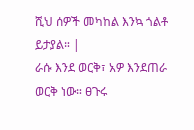ሺህ ሰዎች መካከል እንኳ ጎልቶ ይታያል። |
ራሱ እንደ ወርቅ፣ አዎ እንደጠራ ወርቅ ነው። ፀጉሩ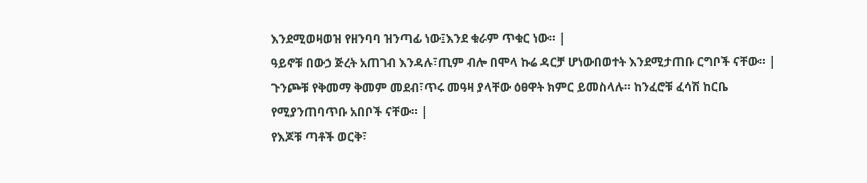እንደሚወዛወዝ የዘንባባ ዝንጣፊ ነው፤እንደ ቁራም ጥቁር ነው። |
ዓይኖቹ በውኃ ጅረት አጠገብ እንዳሉ፣ጢም ብሎ በሞላ ኩሬ ዳርቻ ሆነውበወተት እንደሚታጠቡ ርግቦች ናቸው። |
ጉንጮቹ የቅመማ ቅመም መደብ፣ጥሩ መዓዛ ያላቸው ዕፀዋት ክምር ይመስላሉ። ከንፈሮቹ ፈሳሽ ከርቤ የሚያንጠባጥቡ አበቦች ናቸው። |
የእጆቹ ጣቶች ወርቅ፣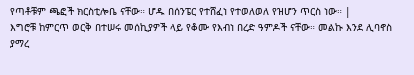የጣቶቹም ጫፎች ክርስቲሎቤ ናቸው። ሆዱ በሰንፔር የተሸፈነ የተወለወለ የዝሆን ጥርስ ነው። |
እግሮቹ ከምርጥ ወርቅ በተሠሩ መሰኪያዎች ላይ የቆሙ የእብነ በረድ ዓምዶች ናቸው። መልኩ እንደ ሊባኖስ ያማረ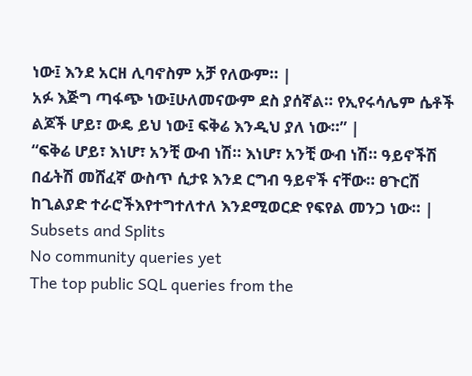ነው፤ እንደ አርዘ ሊባኖስም አቻ የለውም። |
አፉ እጅግ ጣፋጭ ነው፤ሁለመናውም ደስ ያሰኛል። የኢየሩሳሌም ሴቶች ልጆች ሆይ፣ ውዴ ይህ ነው፤ ፍቅሬ እንዲህ ያለ ነው።” |
“ፍቅሬ ሆይ፣ እነሆ፣ አንቺ ውብ ነሽ። እነሆ፣ አንቺ ውብ ነሽ። ዓይኖችሽ በፊትሽ መሸፈኛ ውስጥ ሲታዩ እንደ ርግብ ዓይኖች ናቸው። ፀጉርሽ ከጊልያድ ተራሮችእየተግተለተለ እንደሚወርድ የፍየል መንጋ ነው። |
Subsets and Splits
No community queries yet
The top public SQL queries from the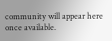community will appear here once available.